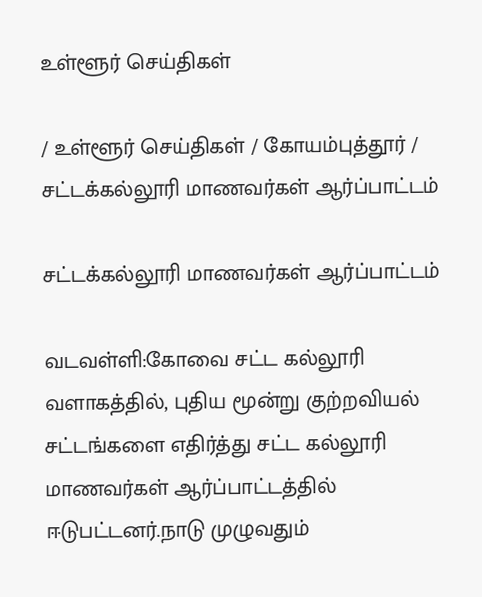உள்ளூர் செய்திகள்

/ உள்ளூர் செய்திகள் / கோயம்புத்தூர் / சட்டக்கல்லூரி மாணவர்கள் ஆர்ப்பாட்டம்

சட்டக்கல்லூரி மாணவர்கள் ஆர்ப்பாட்டம்

வடவள்ளி:கோவை சட்ட கல்லூரி வளாகத்தில், புதிய மூன்று குற்றவியல் சட்டங்களை எதிர்த்து சட்ட கல்லூரி மாணவர்கள் ஆர்ப்பாட்டத்தில் ஈடுபட்டனர்.நாடு முழுவதும்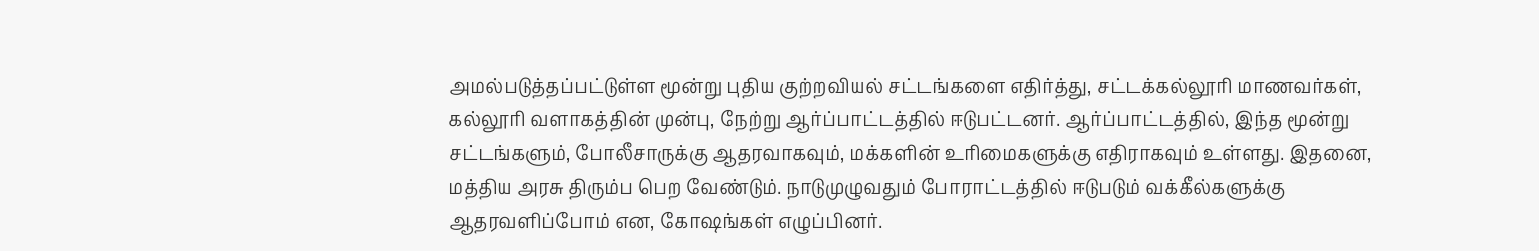அமல்படுத்தப்பட்டுள்ள மூன்று புதிய குற்றவியல் சட்டங்களை எதிர்த்து, சட்டக்கல்லூரி மாணவர்கள், கல்லூரி வளாகத்தின் முன்பு, நேற்று ஆர்ப்பாட்டத்தில் ஈடுபட்டனர். ஆர்ப்பாட்டத்தில், இந்த மூன்று சட்டங்களும், போலீசாருக்கு ஆதரவாகவும், மக்களின் உரிமைகளுக்கு எதிராகவும் உள்ளது. இதனை, மத்திய அரசு திரும்ப பெற வேண்டும். நாடுமுழுவதும் போராட்டத்தில் ஈடுபடும் வக்கீல்களுக்கு ஆதரவளிப்போம் என, கோஷங்கள் எழுப்பினர்.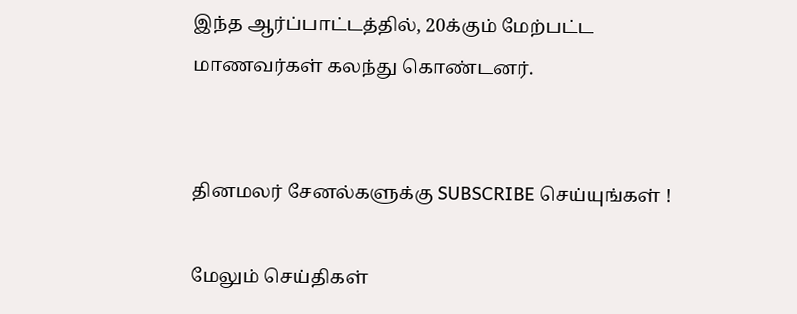இந்த ஆர்ப்பாட்டத்தில், 20க்கும் மேற்பட்ட மாணவர்கள் கலந்து கொண்டனர்.


தினமலர் சேனல்களுக்கு SUBSCRIBE செய்யுங்கள் !

மேலும் செய்திகள்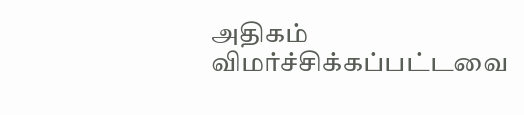அதிகம் விமர்ச்சிக்கப்பட்டவை